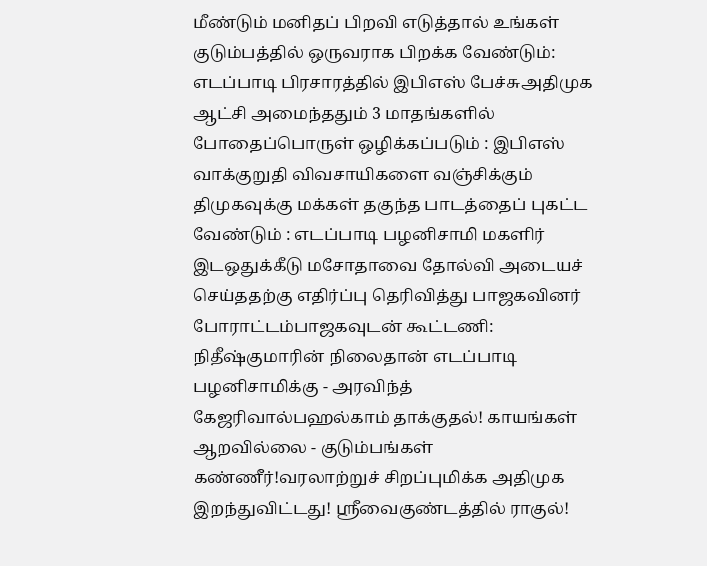மீண்டும் மனிதப் பிறவி எடுத்தால் உங்கள் குடும்பத்தில் ஒருவராக பிறக்க வேண்டும்: எடப்பாடி பிரசாரத்தில் இபிஎஸ் பேச்சுஅதிமுக ஆட்சி அமைந்ததும் 3 மாதங்களில் போதைப்பொருள் ஒழிக்கப்படும் : இபிஎஸ் வாக்குறுதி விவசாயிகளை வஞ்சிக்கும் திமுகவுக்கு மக்கள் தகுந்த பாடத்தைப் புகட்ட வேண்டும் : எடப்பாடி பழனிசாமி மகளிர் இடஒதுக்கீடு மசோதாவை தோல்வி அடையச் செய்ததற்கு எதிர்ப்பு தெரிவித்து பாஜகவினர் போராட்டம்பாஜகவுடன் கூட்டணி: நிதீஷ்குமாரின் நிலைதான் எடப்பாடி பழனிசாமிக்கு - அரவிந்த் கேஜரிவால்பஹல்காம் தாக்குதல்! காயங்கள் ஆறவில்லை - குடும்பங்கள் கண்ணீர்!வரலாற்றுச் சிறப்புமிக்க அதிமுக இறந்துவிட்டது! ஸ்ரீவைகுண்டத்தில் ராகுல்!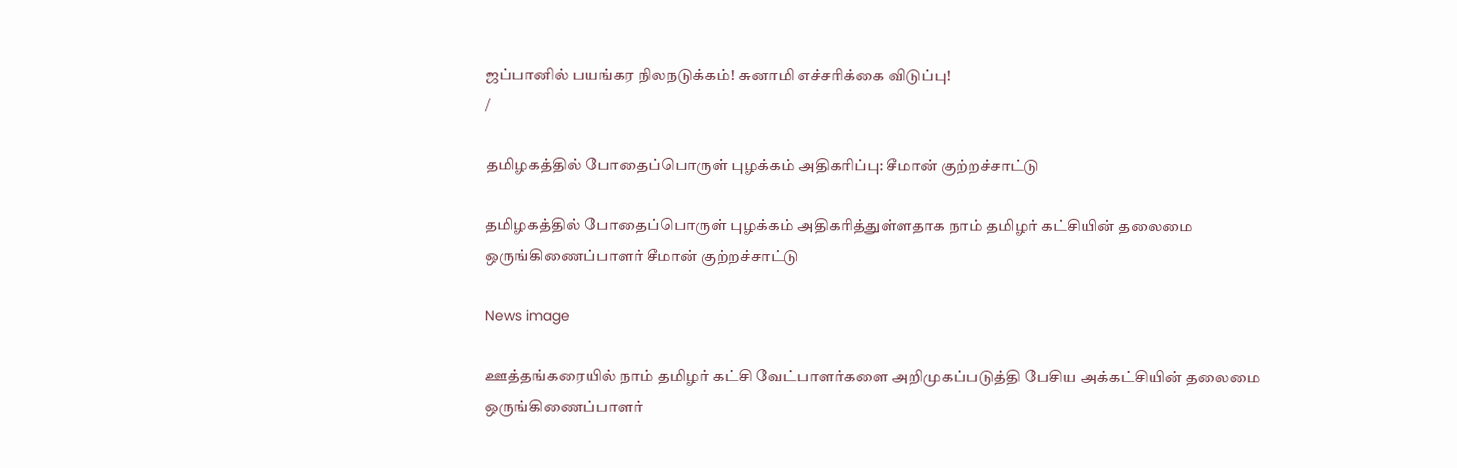ஜப்பானில் பயங்கர நிலநடுக்கம்! சுனாமி எச்சரிக்கை விடுப்பு!
/

தமிழகத்தில் போதைப்பொருள் புழக்கம் அதிகரிப்பு: சீமான் குற்றச்சாட்டு

தமிழகத்தில் போதைப்பொருள் புழக்கம் அதிகரித்துள்ளதாக நாம் தமிழர் கட்சியின் தலைமை ஒருங்கிணைப்பாளர் சீமான் குற்றச்சாட்டு

News image

ஊத்தங்கரையில் நாம் தமிழர் கட்சி வேட்பாளர்களை அறிமுகப்படுத்தி பேசிய அக்கட்சியின் தலைமை ஒருங்கிணைப்பாளர்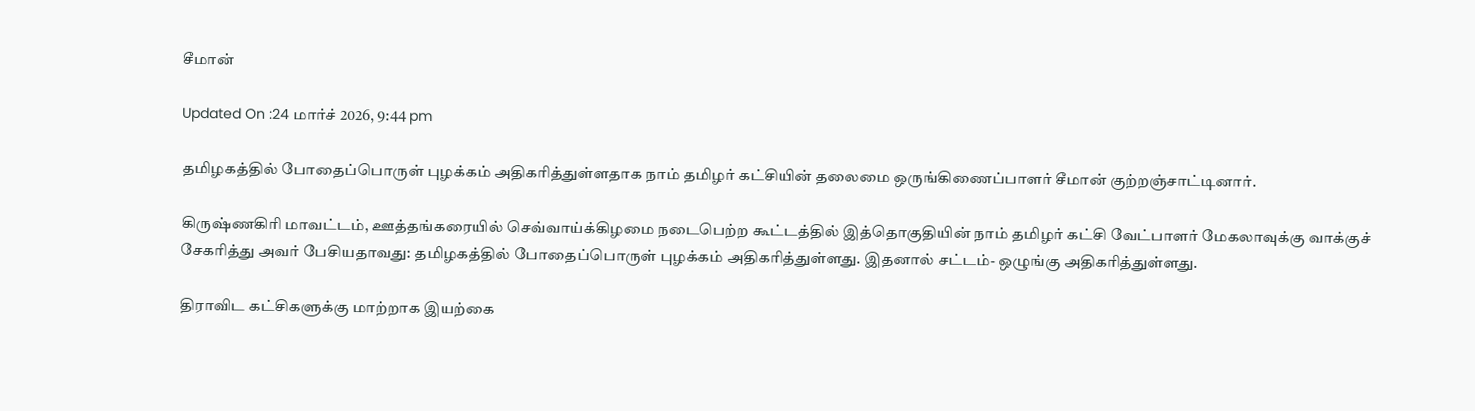சீமான்

Updated On :24 மார்ச் 2026, 9:44 pm

தமிழகத்தில் போதைப்பொருள் புழக்கம் அதிகரித்துள்ளதாக நாம் தமிழர் கட்சியின் தலைமை ஒருங்கிணைப்பாளர் சீமான் குற்றஞ்சாட்டினார்.

கிருஷ்ணகிரி மாவட்டம், ஊத்தங்கரையில் செவ்வாய்க்கிழமை நடைபெற்ற கூட்டத்தில் இத்தொகுதியின் நாம் தமிழர் கட்சி வேட்பாளர் மேகலாவுக்கு வாக்குச் சேகரித்து அவர் பேசியதாவது: தமிழகத்தில் போதைப்பொருள் புழக்கம் அதிகரித்துள்ளது. இதனால் சட்டம்- ஒழுங்கு அதிகரித்துள்ளது.

திராவிட கட்சிகளுக்கு மாற்றாக இயற்கை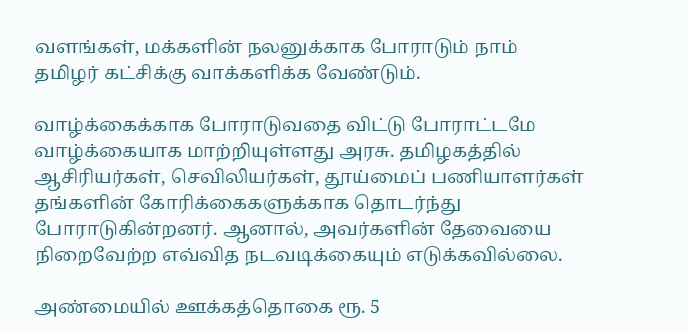வளங்கள், மக்களின் நலனுக்காக போராடும் நாம் தமிழர் கட்சிக்கு வாக்களிக்க வேண்டும்.

வாழ்க்கைக்காக போராடுவதை விட்டு போராட்டமே வாழ்க்கையாக மாற்றியுள்ளது அரசு. தமிழகத்தில் ஆசிரியர்கள், செவிலியர்கள், தூய்மைப் பணியாளர்கள் தங்களின் கோரிக்கைகளுக்காக தொடர்ந்து போராடுகின்றனர். ஆனால், அவர்களின் தேவையை நிறைவேற்ற எவ்வித நடவடிக்கையும் எடுக்கவில்லை.

அண்மையில் ஊக்கத்தொகை ரூ. 5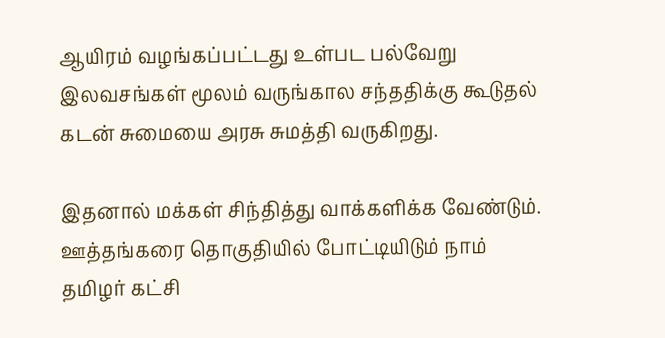ஆயிரம் வழங்கப்பட்டது உள்பட பல்வேறு இலவசங்கள் மூலம் வருங்கால சந்ததிக்கு கூடுதல் கடன் சுமையை அரசு சுமத்தி வருகிறது.

இதனால் மக்கள் சிந்தித்து வாக்களிக்க வேண்டும். ஊத்தங்கரை தொகுதியில் போட்டியிடும் நாம் தமிழர் கட்சி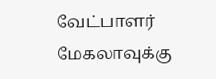வேட்பாளர் மேகலாவுக்கு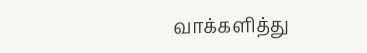வாக்களித்து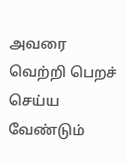அவரை வெற்றி பெறச் செய்ய வேண்டும்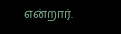என்றார்.